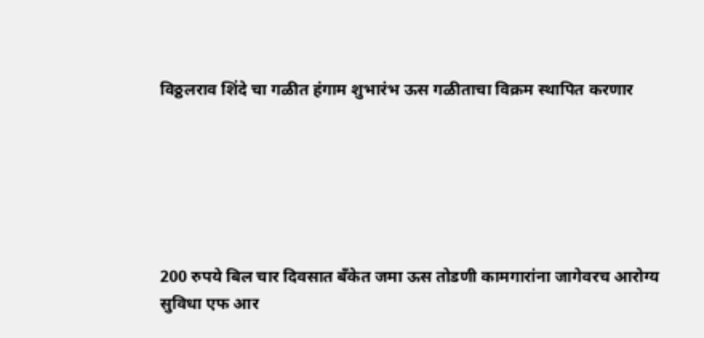विठ्ठलराव शिंदे चा गळीत हंगाम शुभारंभ ऊस गळीताचा विक्रम स्थापित करणार






200 रुपये बिल चार दिवसात बँकेत जमा ऊस तोडणी कामगारांना जागेवरच आरोग्य सुविधा एफ आर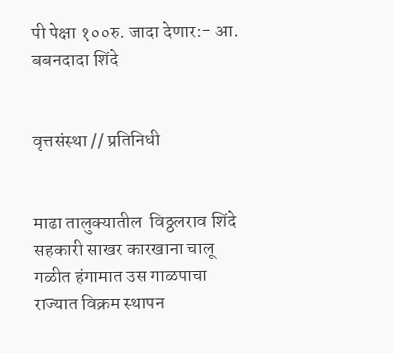पी पेक्षा १००रु. जादा देणार:- आ. बबनदादा शिंदे


वृत्तसंस्था // प्रतिनिधी


माढा तालुक्यातील  विठ्ठलराव शिंदे सहकारी साखर कारखाना चालू गळीत हंगामात उस गाळपाचा राज्यात विक्रम स्थापन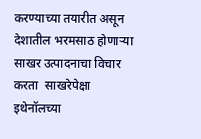करण्याच्या तयारीत असून देशातील भरमसाठ होणाऱ्या साखर उत्पादनाचा विचार करता  साखरेपेक्षा इथेनॉलच्या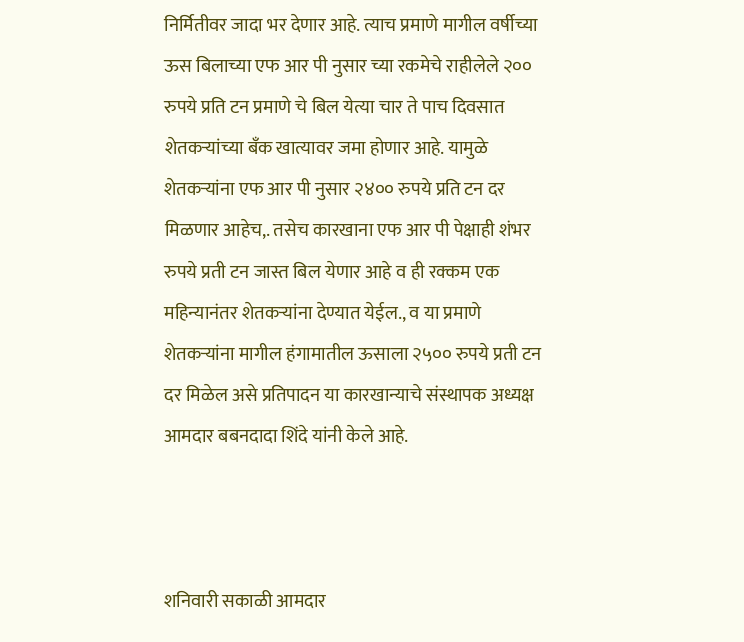निर्मितीवर जादा भर देणार आहे. त्याच प्रमाणे मागील वर्षीच्या ऊस बिलाच्या एफ आर पी नुसार च्या रकमेचे राहीलेले २०० रुपये प्रति टन प्रमाणे चे बिल येत्या चार ते पाच दिवसात शेतकऱ्यांच्या बँक खात्यावर जमा होणार आहे. यामुळे शेतकऱ्यांना एफ आर पी नुसार २४०० रुपये प्रति टन दर मिळणार आहेच,. तसेच कारखाना एफ आर पी पेक्षाही शंभर रुपये प्रती टन जास्त बिल येणार आहे व ही रक्कम एक महिन्यानंतर शेतकऱ्यांना देण्यात येईल., व या प्रमाणे शेतकऱ्यांना मागील हंगामातील ऊसाला २५०० रुपये प्रती टन दर मिळेल असे प्रतिपादन या कारखान्याचे संस्थापक अध्यक्ष आमदार बबनदादा शिंदे यांनी केले आहे.



शनिवारी सकाळी आमदार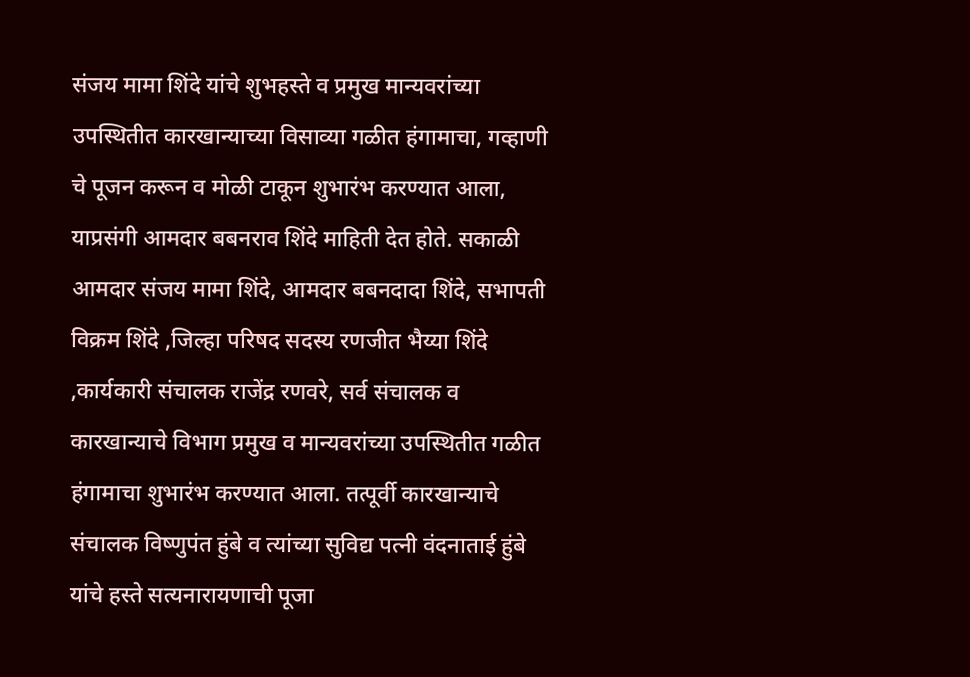संजय मामा शिंदे यांचे शुभहस्ते व प्रमुख मान्यवरांच्या उपस्थितीत कारखान्याच्या विसाव्या गळीत हंगामाचा, गव्हाणी चे पूजन करून व मोळी टाकून शुभारंभ करण्यात आला, याप्रसंगी आमदार बबनराव शिंदे माहिती देत होते. सकाळी  आमदार संजय मामा शिंदे, आमदार बबनदादा शिंदे, सभापती विक्रम शिंदे ,जिल्हा परिषद सदस्य रणजीत भैय्या शिंदे ,कार्यकारी संचालक राजेंद्र रणवरे, सर्व संचालक व कारखान्याचे विभाग प्रमुख व मान्यवरांच्या उपस्थितीत गळीत हंगामाचा शुभारंभ करण्यात आला. तत्पूर्वी कारखान्याचे संचालक विष्णुपंत हुंबे व त्यांच्या सुविद्य पत्नी वंदनाताई हुंबे यांचे हस्ते सत्यनारायणाची पूजा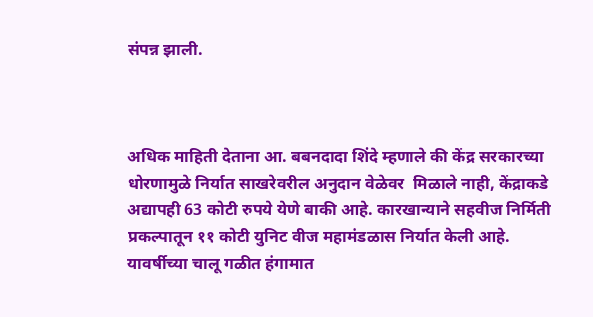संपन्न झाली.



अधिक माहिती देताना आ. बबनदादा शिंदे म्हणाले की केंद्र सरकारच्या धोरणामुळे निर्यात साखरेवरील अनुदान वेळेवर  मिळाले नाही, केंद्राकडे अद्यापही 63 कोटी रुपये येणे बाकी आहे. कारखान्याने सहवीज निर्मिती प्रकल्पातून ११ कोटी युनिट वीज महामंडळास निर्यात केली आहे. यावर्षीच्या चालू गळीत हंगामात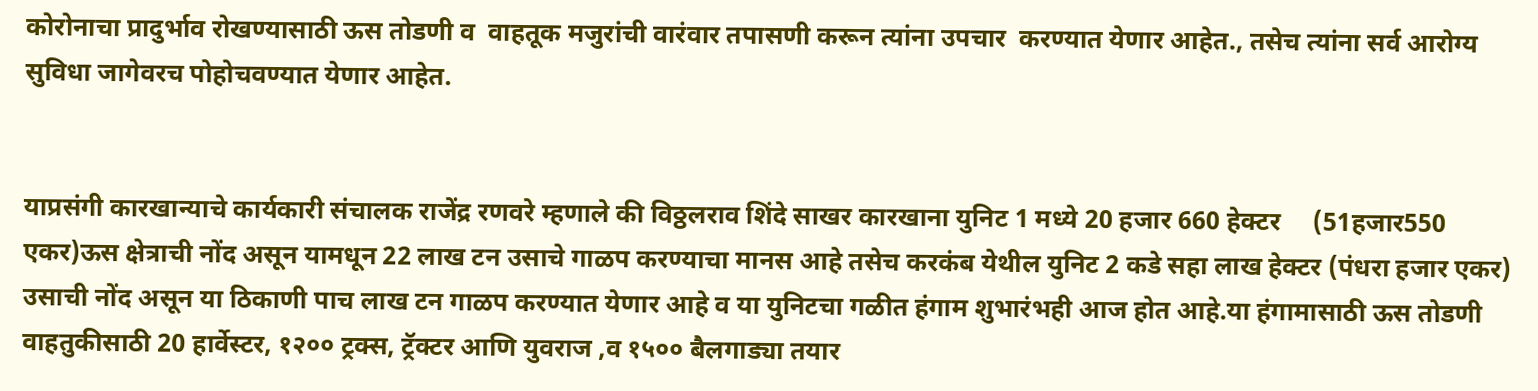कोरोनाचा प्रादुर्भाव रोखण्यासाठी ऊस तोडणी व  वाहतूक मजुरांची वारंवार तपासणी करून त्यांना उपचार  करण्यात येणार आहेत., तसेच त्यांना सर्व आरोग्य सुविधा जागेवरच पोहोचवण्यात येणार आहेत.


याप्रसंगी कारखान्याचे कार्यकारी संचालक राजेंद्र रणवरे म्हणाले की विठ्ठलराव शिंदे साखर कारखाना युनिट 1 मध्ये 20 हजार 660 हेक्टर     (51हजार550 एकर)ऊस क्षेत्राची नोंद असून यामधून 22 लाख टन उसाचे गाळप करण्याचा मानस आहे तसेच करकंब येथील युनिट 2 कडे सहा लाख हेक्टर (पंधरा हजार एकर) उसाची नोंद असून या ठिकाणी पाच लाख टन गाळप करण्यात येणार आहे व या युनिटचा गळीत हंगाम शुभारंभही आज होत आहे.या हंगामासाठी ऊस तोडणी वाहतुकीसाठी 20 हार्वेस्टर, १२०० ट्रक्स, ट्रॅक्टर आणि युवराज ,व १५०० बैलगाड्या तयार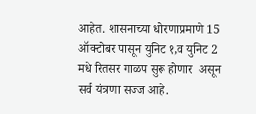आहेत. शासनाच्या धोरणाप्रमाणे 15 ऑक्टोबर पासून युनिट १,व युनिट 2 मधे रितसर गाळप सुरू होणार  असून सर्व यंत्रणा सज्ज आहे.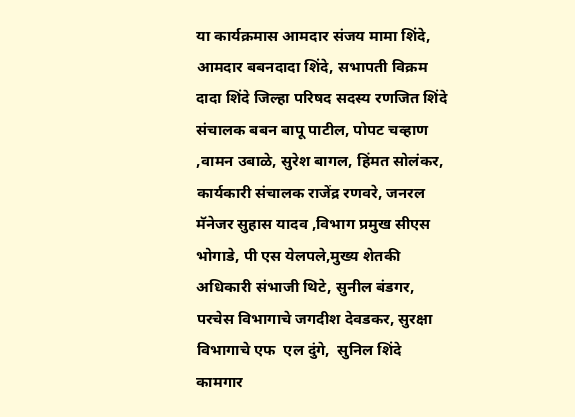या कार्यक्रमास आमदार संजय मामा शिंदे, आमदार बबनदादा शिंदे, सभापती विक्रम दादा शिंदे जिल्हा परिषद सदस्य रणजित शिंदे संचालक बबन बापू पाटील, पोपट चव्‍हाण ,वामन उबाळे, सुरेश बागल, हिंमत सोलंकर, कार्यकारी संचालक राजेंद्र रणवरे, जनरल मॅनेजर सुहास यादव ,विभाग प्रमुख सीएस भोगाडे, पी एस येलपले,मुख्य शेतकी अधिकारी संभाजी थिटे, सुनील बंडगर, परचेस विभागाचे जगदीश देवडकर, सुरक्षा विभागाचे एफ  एल दुंगे,  सुनिल शिंदे कामगार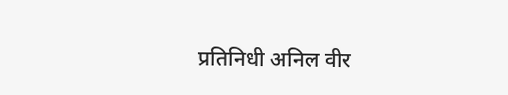प्रतिनिधी अनिल वीर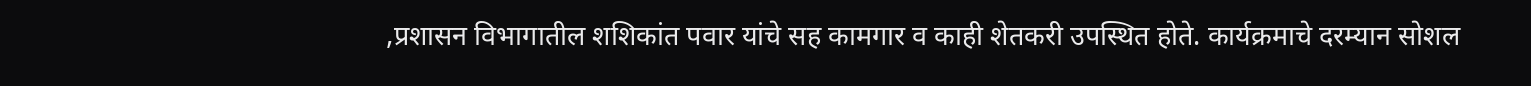,प्रशासन विभागातील शशिकांत पवार यांचे सह कामगार व काही शेतकरी उपस्थित होते. कार्यक्रमाचे दरम्यान सोशल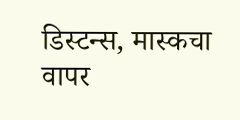डिस्टन्स, मास्कचा वापर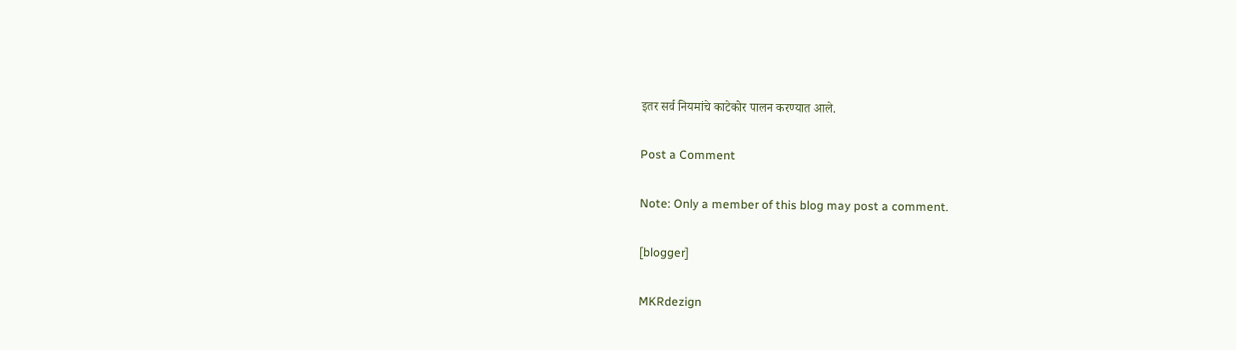इतर सर्व नियमांचे काटेकोर पालन करण्यात आले.

Post a Comment

Note: Only a member of this blog may post a comment.

[blogger]

MKRdezign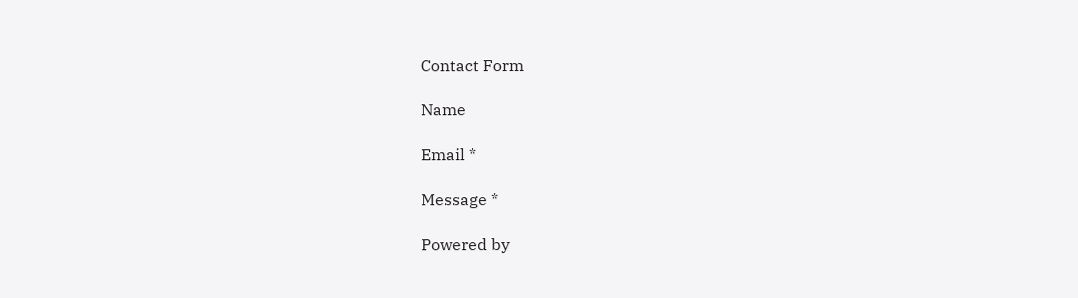Contact Form

Name

Email *

Message *

Powered by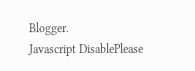Blogger.
Javascript DisablePlease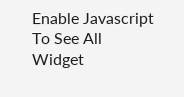Enable Javascript To See All Widget